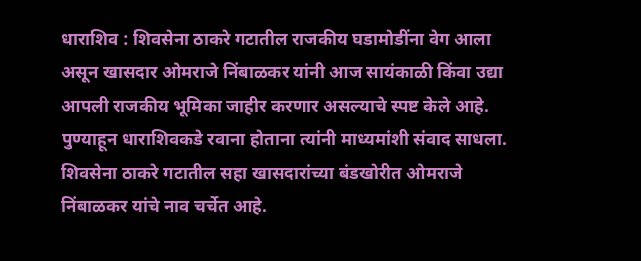धाराशिव : शिवसेना ठाकरे गटातील राजकीय घडामोडींना वेग आला असून खासदार ओमराजे निंबाळकर यांनी आज सायंकाळी किंवा उद्या आपली राजकीय भूमिका जाहीर करणार असल्याचे स्पष्ट केले आहे. पुण्याहून धाराशिवकडे रवाना होताना त्यांनी माध्यमांशी संवाद साधला.
शिवसेना ठाकरे गटातील सहा खासदारांच्या बंडखोरीत ओमराजे निंबाळकर यांचे नाव चर्चेत आहे.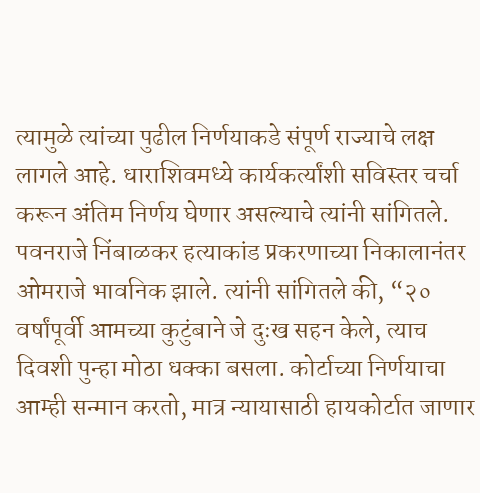त्यामुळे त्यांच्या पुढील निर्णयाकडे संपूर्ण राज्याचे लक्ष लागले आहे. धाराशिवमध्ये कार्यकर्त्यांशी सविस्तर चर्चा करून अंतिम निर्णय घेणार असल्याचे त्यांनी सांगितले.
पवनराजे निंबाळकर हत्याकांड प्रकरणाच्या निकालानंतर ओमराजे भावनिक झाले. त्यांनी सांगितले की, “२० वर्षांपूर्वी आमच्या कुटुंबाने जे दुःख सहन केले, त्याच दिवशी पुन्हा मोठा धक्का बसला. कोर्टाच्या निर्णयाचा आम्ही सन्मान करतो, मात्र न्यायासाठी हायकोर्टात जाणार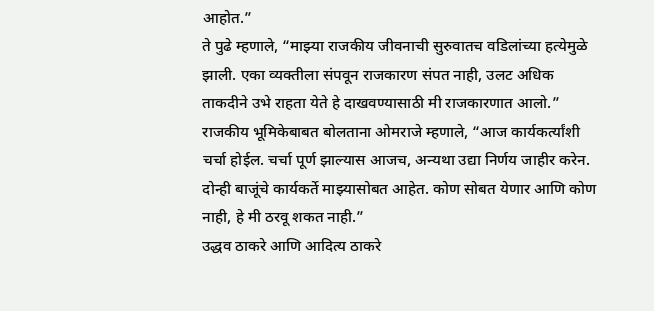आहोत.”
ते पुढे म्हणाले, “माझ्या राजकीय जीवनाची सुरुवातच वडिलांच्या हत्येमुळे झाली. एका व्यक्तीला संपवून राजकारण संपत नाही, उलट अधिक ताकदीने उभे राहता येते हे दाखवण्यासाठी मी राजकारणात आलो.”
राजकीय भूमिकेबाबत बोलताना ओमराजे म्हणाले, “आज कार्यकर्त्यांशी चर्चा होईल. चर्चा पूर्ण झाल्यास आजच, अन्यथा उद्या निर्णय जाहीर करेन. दोन्ही बाजूंचे कार्यकर्ते माझ्यासोबत आहेत. कोण सोबत येणार आणि कोण नाही, हे मी ठरवू शकत नाही.”
उद्धव ठाकरे आणि आदित्य ठाकरे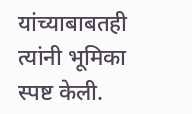यांच्याबाबतही त्यांनी भूमिका स्पष्ट केली.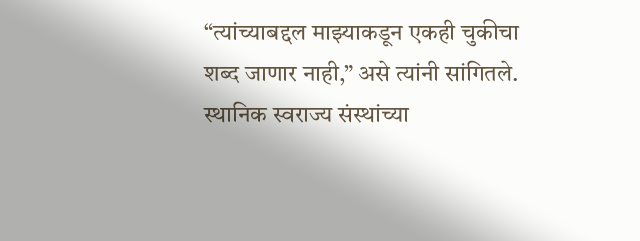“त्यांच्याबद्दल माझ्याकडून एकही चुकीचा शब्द जाणार नाही,” असे त्यांनी सांगितले.
स्थानिक स्वराज्य संस्थांच्या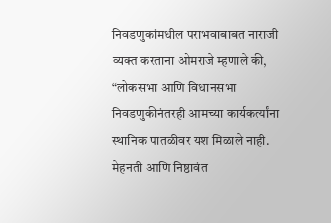निवडणुकांमधील पराभवाबाबत नाराजी व्यक्त करताना ओमराजे म्हणाले की, “लोकसभा आणि विधानसभा निवडणुकीनंतरही आमच्या कार्यकर्त्यांना स्थानिक पातळीवर यश मिळाले नाही. मेहनती आणि निष्ठावंत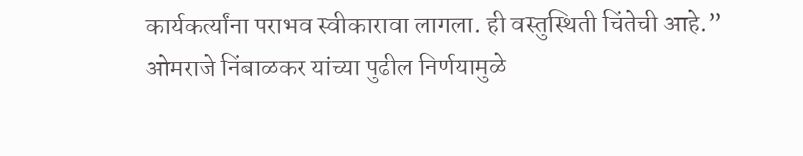कार्यकर्त्यांना पराभव स्वीकारावा लागला. ही वस्तुस्थिती चिंतेची आहे.”
ओमराजे निंबाळकर यांच्या पुढील निर्णयामुळे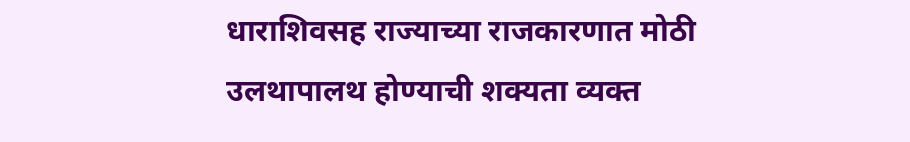धाराशिवसह राज्याच्या राजकारणात मोठी उलथापालथ होण्याची शक्यता व्यक्त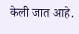केली जात आहे.